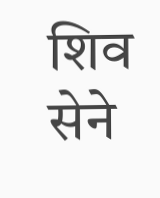शिव सेने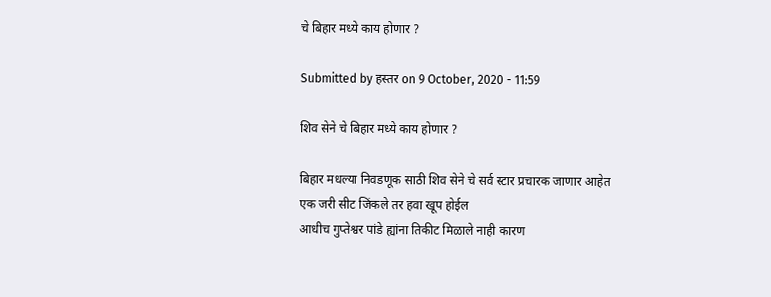चे बिहार मध्ये काय होणार ?

Submitted by हस्तर on 9 October, 2020 - 11:59

शिव सेने चे बिहार मध्ये काय होणार ?

बिहार मधल्या निवडणूक साठी शिव सेने चे सर्व स्टार प्रचारक जाणार आहेत
एक जरी सीट जिंकले तर हवा खूप होईल
आधीच गुप्तेश्वर पांडे ह्यांना तिकीट मिळाले नाही कारण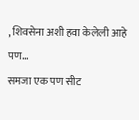, शिवसेना अशी हवा केलेली आहे
पण...
समजा एक पण सीट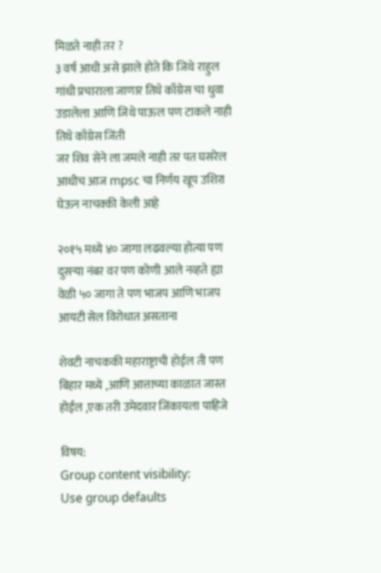मिळते नाही तर ?
३ वर्ष आधी असे झाले होते कि जिथे राहुल गांधी प्रचाराला जाणार तिथे काँग्रेस चा धुवा उडालेला आणि जिथे पाऊल पण टाकले नाही तिथे काँग्रेस जिंती
जर शिव सेने ला जमले नाही तर पत घसरेल
आधीच आज mpsc चा निर्णय खूप उशिरा घेऊन नाचक्की केली आहे

२०१५ मध्ये ४० जागा लढवल्या होत्या पण दुसऱ्या नंबर वर पण कोणी आले नव्हते ह्या वेळी ५० जागा ते पण भाजप आणि भाजप आयटी सेल विरोधात असताना

शेवटी नाचककी महाराष्ट्राची होईल ती पण बिहार मध्ये ,आणि आत्ताच्या काळात जास्त होईल ,एक तरी उमेदवार जिंकायला पाहिजे

विषय:
Group content visibility:
Use group defaults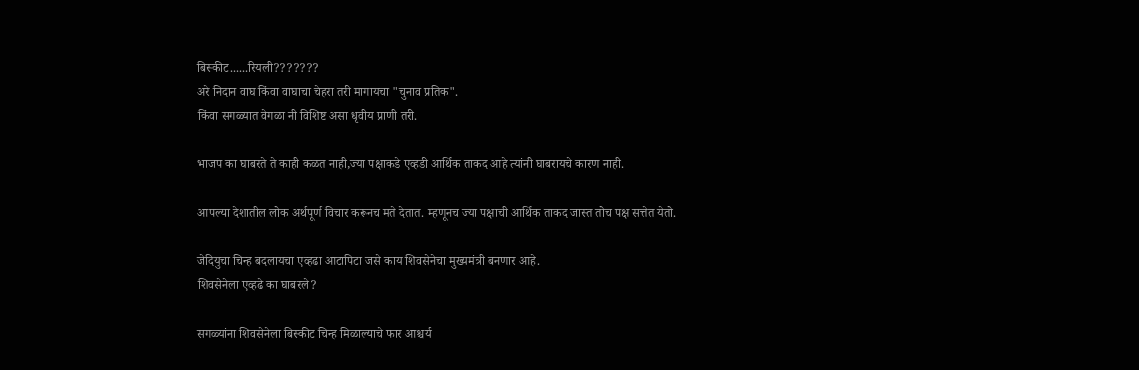बिस्कीट......रियली???????
अरे निदान वाघ किंवा वाघाचा चेहरा तरी मागायचा "चुनाव प्रतिक".
किंवा सगळ्यात वेगळा नी विशिष्ट असा धृवीय प्राणी तरी.

भाजप का घाबरते ते काही कळत नाही,ज्या पक्षाकडे एव्हडी आर्थिक ताकद आहे त्यांनी घाबरायचे कारण नाही.

आपल्या देशातील लोक अर्थपूर्ण विचार करूनच मते देतात. म्हणूनच ज्या पक्षाची आर्थिक ताकद जास्त तोच पक्ष सत्तेत येतो.

जेदियुचा चिन्ह बदलायचा एव्हढा आटापिटा जसे काय शिवसेनेचा मुख्यमंत्री बनणार आहे.
शिवसेनेला एव्हढे का घाबरले?

सगळ्यांना शिवसेनेला बिस्कीट चिन्ह मिळाल्याचे फार आश्चर्य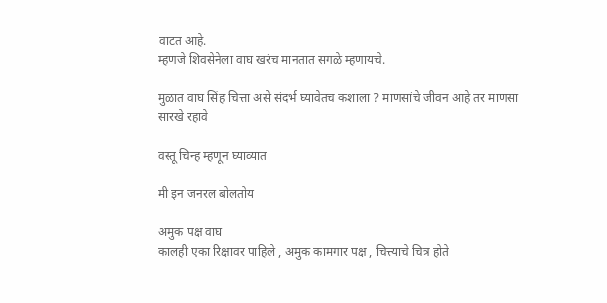वाटत आहे.
म्हणजे शिवसेनेला वाघ खरंच मानतात सगळे म्हणायचे.

मुळात वाघ सिंह चित्ता असे संदर्भ घ्यावेतच कशाला ? माणसांचे जीवन आहे तर माणसा सारखे रहावे

वस्तू चिन्ह म्हणून घ्याव्यात

मी इन जनरल बोलतोय

अमुक पक्ष वाघ
कालही एका रिक्षावर पाहिले , अमुक कामगार पक्ष , चित्त्याचे चित्र होते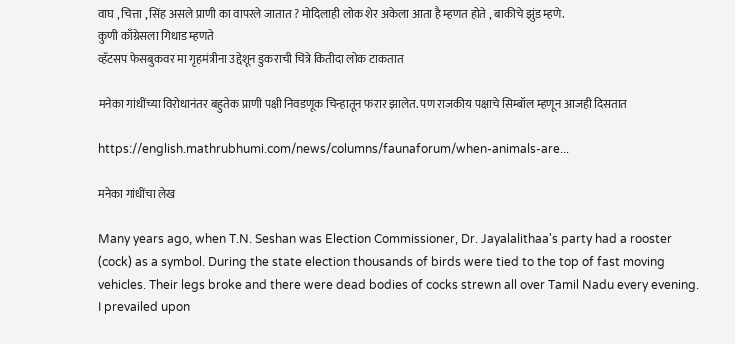वाघ , चित्ता , सिंह असले प्राणी का वापरले जातात ? मोदिलाही लोक शेर अकेला आता है म्हणत होते , बाकीचे झुंड म्हणे.
कुणी काँग्रेसला गिधाड म्हणते
व्हॅटसप फेसबुकवर मा गृहमंत्रीना उद्देशून डुकराची चित्रे कितीदा लोक टाकतात

मनेका गांधींच्या विरोधानंतर बहुतेक प्राणी पक्षी निवडणूक चिन्हातून फरार झालेत. पण राजकीय पक्षाचे सिम्बॉल म्हणून आजही दिसतात

https://english.mathrubhumi.com/news/columns/faunaforum/when-animals-are...

मनेका गांधींचा लेख

Many years ago, when T.N. Seshan was Election Commissioner, Dr. Jayalalithaa's party had a rooster (cock) as a symbol. During the state election thousands of birds were tied to the top of fast moving vehicles. Their legs broke and there were dead bodies of cocks strewn all over Tamil Nadu every evening. I prevailed upon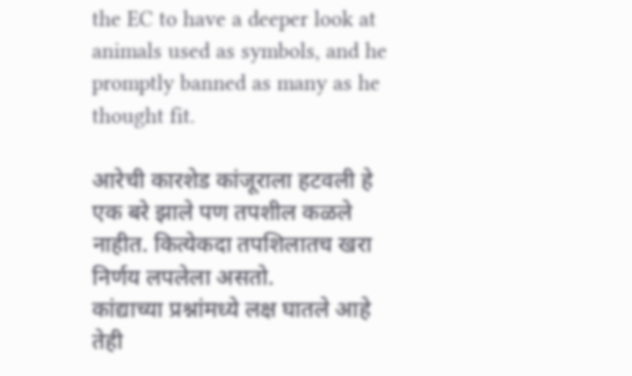the EC to have a deeper look at animals used as symbols, and he promptly banned as many as he thought fit.

आरेची कारशेड कांजूराला हटवली हे एक बरे झाले पण तपशील कळले नाहीत. कित्येकदा तपशिलातच खरा निर्णय लपलेला असतो.
कांद्याच्या प्रश्नांमध्ये लक्ष घातले आहे तेही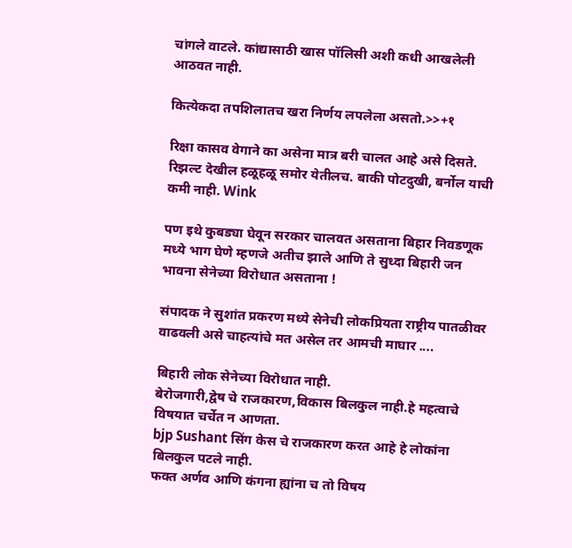चांगले वाटले. कांद्यासाठी खास पॉलिसी अशी कधी आखलेली आठवत नाही.

कित्येकदा तपशिलातच खरा निर्णय लपलेला असतो.>>+१

रिक्षा कासव वेगाने का असेना मात्र बरी चालत आहे असे दिसते. रिझल्ट देखील हळूहळू समोर येतीलच. बाकी पोटदुखी, बर्नोल याची कमी नाही. Wink

पण इथे कुबड्या घेवून सरकार चालवत असताना बिहार निवडणूक मध्ये भाग घेणे म्हणजे अतीच झाले आणि ते सुध्दा बिहारी जन भावना सेनेच्या विरोधात असताना !

संपादक ने सुशांत प्रकरण मध्ये सेनेची लोकप्रियता राष्ट्रीय पातळीवर वाढवली असे चाहत्यांचे मत असेल तर आमची माघार ....

बिहारी लोक सेनेच्या विरोधात नाही.
बेरोजगारी,द्वेष चे राजकारण,विकास बिलकुल नाही.हे महत्वाचे विषयात चर्चेत न आणता.
bjp Sushant सिंग केस चे राजकारण करत आहे हे लोकांना बिलकुल पटले नाही.
फक्त अर्णव आणि कंगना ह्यांना च तो विषय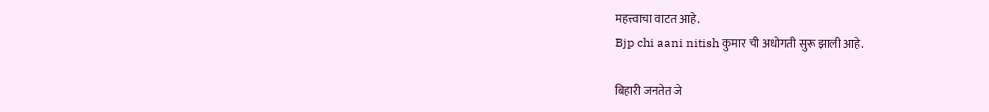महत्त्वाचा वाटत आहे.
Bjp chi aani nitish कुमार ची अधोगती सुरू झाली आहे.

बिहारी जनतेत जे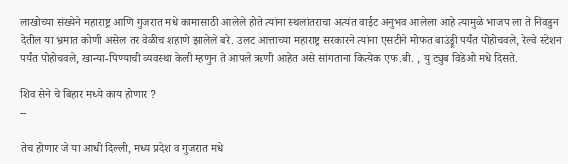लाखोच्या संख्येने महाराष्ट्र आणि गुजरात मधे कामासाठी आलेले होते त्यांना स्थलांतराचा अत्यंत वाईट अनुभव आलेला आहे त्यामुळे भाजप ला ते निवडुन देतील या भ्रमात कोणी असेल तर वेळीच शहाणे झालेले बरे. उलट आत्ताच्या महाराष्ट्र सरकारने त्यांना एसटीने मोफत बाउंड्र्री पर्यंत पोहोचवले, रेल्वे स्टेशन पर्यंत पोहोचवले, खान्या-पिण्याची व्यवस्था केली म्हणुन ते आपले ऋणी आहेत असे सांगताना कित्येक एफ.बी. , यु ट्युब विडेओ मधे दिसते.

शिव सेने चे बिहार मध्ये काय होणार ?
--

तेच होणार जे या आधी दिल्ली, मध्य प्रदेश व गुजरात मधे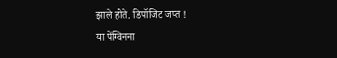झाले होते. डिपॉजिट जप्त !
या पेंग्विनना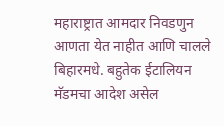महाराष्ट्रात आमदार निवडणुन आणता येत नाहीत आणि चालले बिहारमधे. बहुतेक ईटालियन मॅडमचा आदेश असेल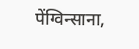पेंग्विन्साना,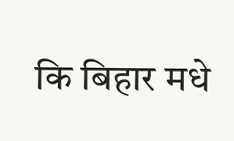कि बिहार मधे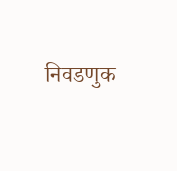निवडणुक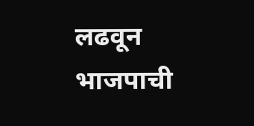लढवून भाजपाची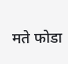मते फोडा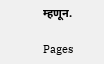म्हणून.

Pages